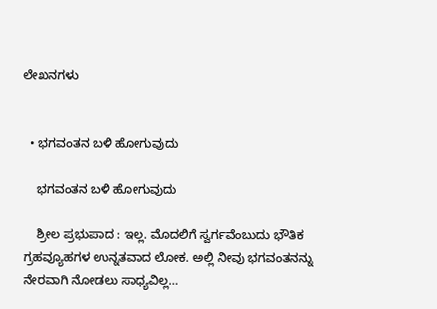ಲೇಖನಗಳು


  • ಭಗವಂತನ ಬಳಿ ಹೋಗುವುದು

    ಭಗವಂತನ ಬಳಿ ಹೋಗುವುದು

    ಶ್ರೀಲ ಪ್ರಭುಪಾದ : ಇಲ್ಲ. ಮೊದಲಿಗೆ ಸ್ವರ್ಗವೆಂಬುದು ಭೌತಿಕ ಗ್ರಹವ್ಯೂಹಗಳ ಉನ್ನತವಾದ ಲೋಕ. ಅಲ್ಲಿ ನೀವು ಭಗವಂತನನ್ನು ನೇರವಾಗಿ ನೋಡಲು ಸಾಧ್ಯವಿಲ್ಲ…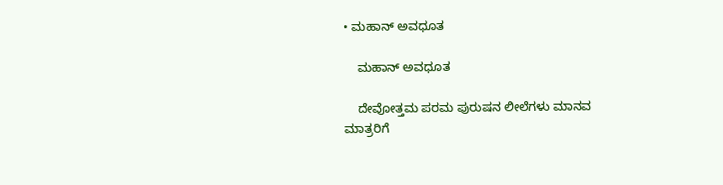• ಮಹಾನ್‌ ಅವಧೂತ

    ಮಹಾನ್‌ ಅವಧೂತ

    ದೇವೋತ್ತಮ ಪರಮ ಪುರುಷನ ಲೀಲೆಗಳು ಮಾನವ ಮಾತ್ರರಿಗೆ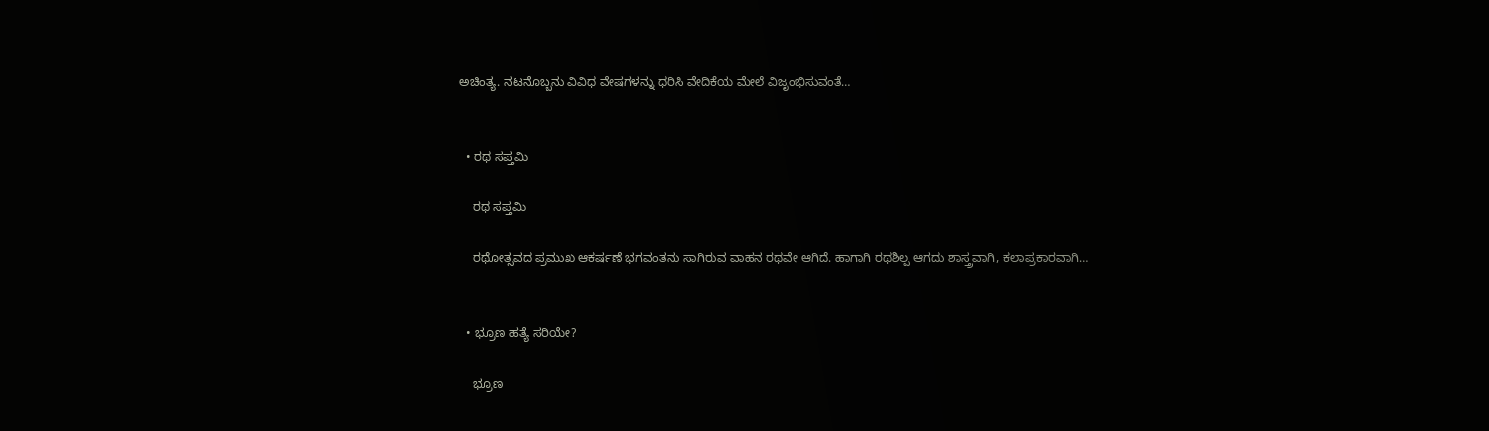ಅಚಿಂತ್ಯ. ನಟನೊಬ್ಬನು ವಿವಿಧ ವೇಷಗಳನ್ನು ಧರಿಸಿ ವೇದಿಕೆಯ ಮೇಲೆ ವಿಜೃಂಭಿಸುವಂತೆ…


  • ರಥ ಸಪ್ತಮಿ

    ರಥ ಸಪ್ತಮಿ

    ರಥೋತ್ಸವದ ಪ್ರಮುಖ ಆಕರ್ಷಣೆ ಭಗವಂತನು ಸಾಗಿರುವ ವಾಹನ ರಥವೇ ಆಗಿದೆ. ಹಾಗಾಗಿ ರಥಶಿಲ್ಪ ಆಗದು ಶಾಸ್ತ್ರವಾಗಿ, ಕಲಾಪ್ರಕಾರವಾಗಿ…


  • ಭ್ರೂಣ ಹತ್ಯೆ ಸರಿಯೇ?

    ಭ್ರೂಣ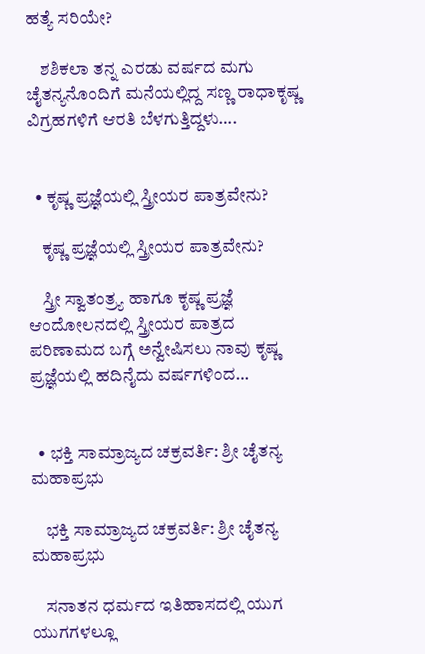ಹತ್ಯೆ ಸರಿಯೇ?

    ಶಶಿಕಲಾ ತನ್ನ ಎರಡು ವರ್ಷದ ಮಗು ಚೈತನ್ಯನೊಂದಿಗೆ ಮನೆಯಲ್ಲಿದ್ದ ಸಣ್ಣ ರಾಧಾಕೃಷ್ಣ ವಿಗ್ರಹಗಳಿಗೆ ಆರತಿ ಬೆಳಗುತ್ತಿದ್ದಳು….


  • ಕೃಷ್ಣ ಪ್ರಜ್ಞೆಯಲ್ಲಿ ಸ್ತ್ರೀಯರ ಪಾತ್ರವೇನು?

    ಕೃಷ್ಣ ಪ್ರಜ್ಞೆಯಲ್ಲಿ ಸ್ತ್ರೀಯರ ಪಾತ್ರವೇನು?

    ಸ್ತ್ರೀ ಸ್ವಾತಂತ್ರ್ಯ ಹಾಗೂ ಕೃಷ್ಣ ಪ್ರಜ್ಞೆ ಆಂದೋಲನದಲ್ಲಿ ಸ್ತ್ರೀಯರ ಪಾತ್ರದ ಪರಿಣಾಮದ ಬಗ್ಗೆ ಅನ್ವೇಷಿಸಲು ನಾವು ಕೃಷ್ಣ ಪ್ರಜ್ಞೆಯಲ್ಲಿ ಹದಿನೈದು ವರ್ಷಗಳಿಂದ…


  • ಭಕ್ತಿ ಸಾಮ್ರಾಜ್ಯದ ಚಕ್ರವರ್ತಿ: ಶ್ರೀ ಚೈತನ್ಯ ಮಹಾಪ್ರಭು

    ಭಕ್ತಿ ಸಾಮ್ರಾಜ್ಯದ ಚಕ್ರವರ್ತಿ: ಶ್ರೀ ಚೈತನ್ಯ ಮಹಾಪ್ರಭು

    ಸನಾತನ ಧರ್ಮದ ಇತಿಹಾಸದಲ್ಲಿ ಯುಗ ಯುಗಗಳಲ್ಲೂ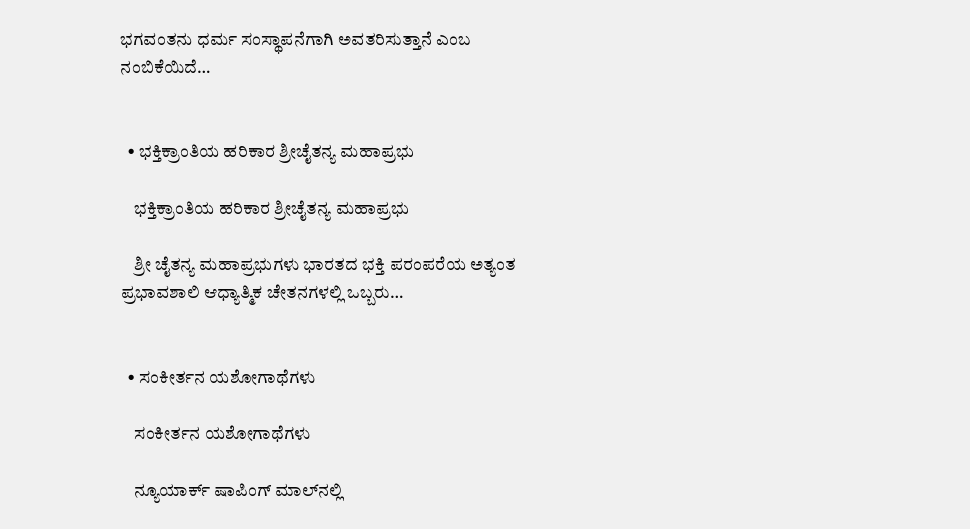ಭಗವಂತನು ಧರ್ಮ ಸಂಸ್ಥಾಪನೆಗಾಗಿ ಅವತರಿಸುತ್ತಾನೆ ಎಂಬ ನಂಬಿಕೆಯಿದೆ…


  • ಭಕ್ತಿಕ್ರಾಂತಿಯ ಹರಿಕಾರ ಶ್ರೀಚೈತನ್ಯ ಮಹಾಪ್ರಭು

    ಭಕ್ತಿಕ್ರಾಂತಿಯ ಹರಿಕಾರ ಶ್ರೀಚೈತನ್ಯ ಮಹಾಪ್ರಭು

    ಶ್ರೀ ಚೈತನ್ಯ ಮಹಾಪ್ರಭುಗಳು ಭಾರತದ ಭಕ್ತಿ ಪರಂಪರೆಯ ಅತ್ಯಂತ ಪ್ರಭಾವಶಾಲಿ ಆಧ್ಯಾತ್ಮಿಕ ಚೇತನಗಳಲ್ಲಿ ಒಬ್ಬರು…


  • ಸಂಕೀರ್ತನ ಯಶೋಗಾಥೆಗಳು

    ಸಂಕೀರ್ತನ ಯಶೋಗಾಥೆಗಳು

    ನ್ಯೂಯಾರ್ಕ್ ಷಾಪಿಂಗ್ ಮಾಲ್‌ನಲ್ಲಿ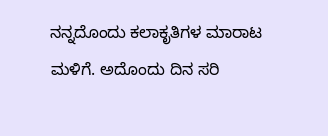ನನ್ನದೊಂದು ಕಲಾಕೃತಿಗಳ ಮಾರಾಟ ಮಳಿಗೆ. ಅದೊಂದು ದಿನ ಸರಿ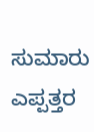ಸುಮಾರು ಎಪ್ಪತ್ತರ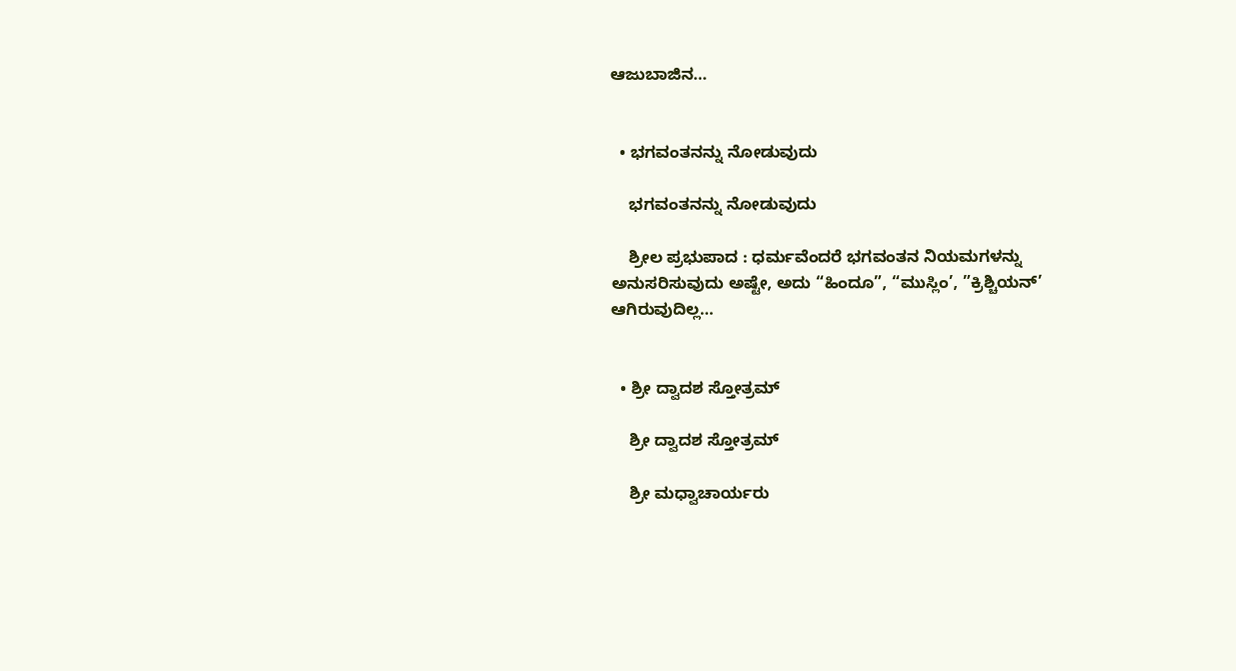ಆಜುಬಾಜಿನ…


  • ಭಗವಂತನನ್ನು ನೋಡುವುದು

    ಭಗವಂತನನ್ನು ನೋಡುವುದು

    ಶ್ರೀಲ ಪ್ರಭುಪಾದ : ಧರ್ಮವೆಂದರೆ ಭಗವಂತನ ನಿಯಮಗಳನ್ನು ಅನುಸರಿಸುವುದು ಅಷ್ಟೇ, ಅದು “ಹಿಂದೂ”, “ಮುಸ್ಲಿಂ’, ”ಕ್ರಿಶ್ಚಿಯನ್’ ಆಗಿರುವುದಿಲ್ಲ…


  • ಶ್ರೀ ದ್ವಾದಶ ಸ್ತೋತ್ರಮ್‌

    ಶ್ರೀ ದ್ವಾದಶ ಸ್ತೋತ್ರಮ್‌

    ಶ್ರೀ ಮಧ್ವಾಚಾರ್ಯರು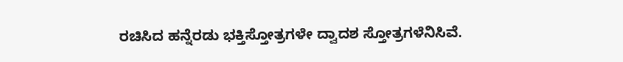ರಚಿಸಿದ ಹನ್ನೆರಡು ಭಕ್ತಿಸ್ತೋತ್ರಗಳೇ ದ್ವಾದಶ ಸ್ತೋತ್ರಗಳೆನಿಸಿವೆ.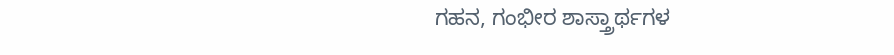ಗಹನ, ಗಂಭೀರ ಶಾಸ್ತ್ರಾರ್ಥಗಳ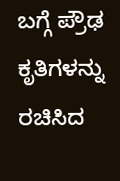ಬಗ್ಗೆ ಪ್ರೌಢ ಕೃತಿಗಳನ್ನು ರಚಿಸಿದ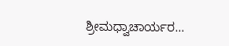ಶ್ರೀಮಧ್ವಾಚಾರ್ಯರ…